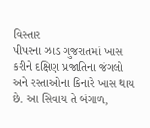વિસ્તાર
પીપરના ઝાડ ગુજરાતમાં ખાસ કરીને દક્ષિણ પ્રજાતિના જંગલો અને રસ્તાઓના કિનારે ખાસ થાય છે. આ સિવાય તે બંગાળ,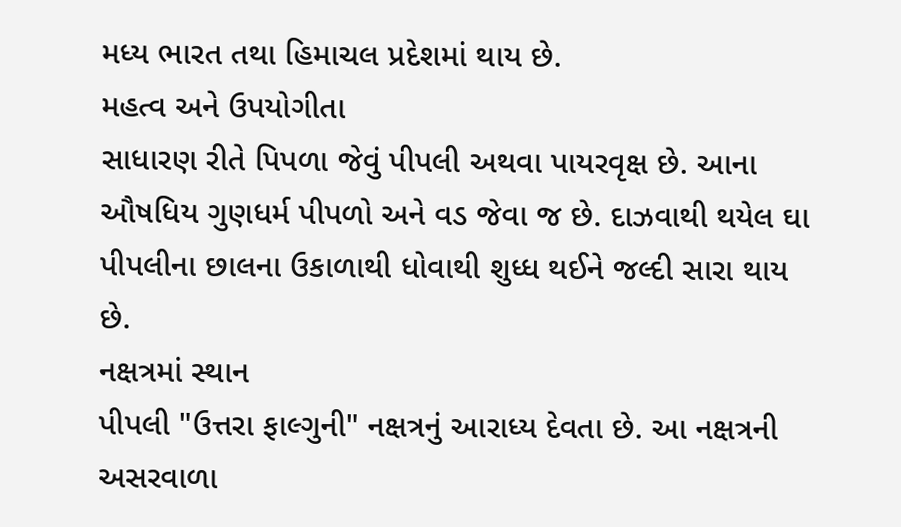મધ્ય ભારત તથા હિમાચલ પ્રદેશમાં થાય છે.
મહત્વ અને ઉપયોગીતા
સાધારણ રીતે પિપળા જેવું પીપલી અથવા પાયરવૃક્ષ છે. આના ઔષધિય ગુણધર્મ પીપળો અને વડ જેવા જ છે. દાઝવાથી થયેલ ઘા પીપલીના છાલના ઉકાળાથી ધોવાથી શુધ્ધ થઈને જલ્દી સારા થાય છે.
નક્ષત્રમાં સ્થાન
પીપલી "ઉત્તરા ફાલ્ગુની" નક્ષત્રનું આરાધ્ય દેવતા છે. આ નક્ષત્રની અસરવાળા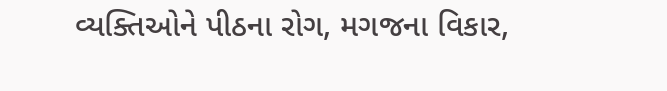વ્યક્તિઓને પીઠના રોગ, મગજના વિકાર,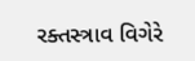રક્તસ્ત્રાવ વિગેરે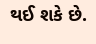થઈ શકે છે.